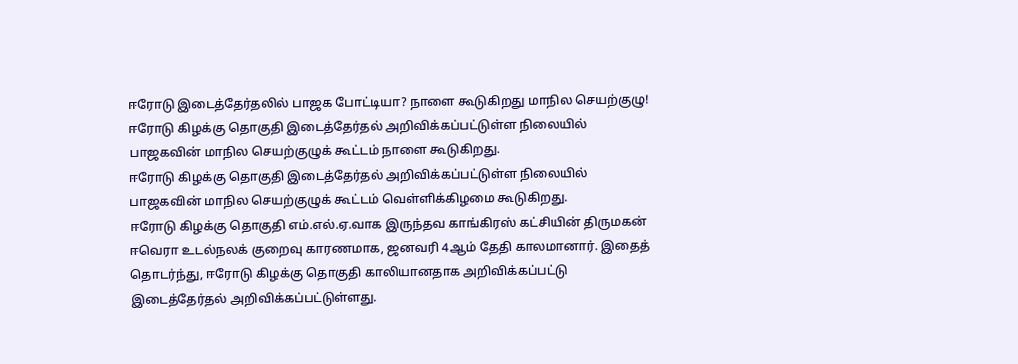ஈரோடு இடைத்தேர்தலில் பாஜக போட்டியா? நாளை கூடுகிறது மாநில செயற்குழு!
ஈரோடு கிழக்கு தொகுதி இடைத்தேர்தல் அறிவிக்கப்பட்டுள்ள நிலையில் பாஜகவின் மாநில செயற்குழுக் கூட்டம் நாளை கூடுகிறது.
ஈரோடு கிழக்கு தொகுதி இடைத்தேர்தல் அறிவிக்கப்பட்டுள்ள நிலையில் பாஜகவின் மாநில செயற்குழுக் கூட்டம் வெள்ளிக்கிழமை கூடுகிறது.
ஈரோடு கிழக்கு தொகுதி எம்.எல்.ஏ.வாக இருந்தவ காங்கிரஸ் கட்சியின் திருமகன் ஈவெரா உடல்நலக் குறைவு காரணமாக, ஜனவரி 4ஆம் தேதி காலமானார். இதைத் தொடர்ந்து, ஈரோடு கிழக்கு தொகுதி காலியானதாக அறிவிக்கப்பட்டு இடைத்தேர்தல் அறிவிக்கப்பட்டுள்ளது.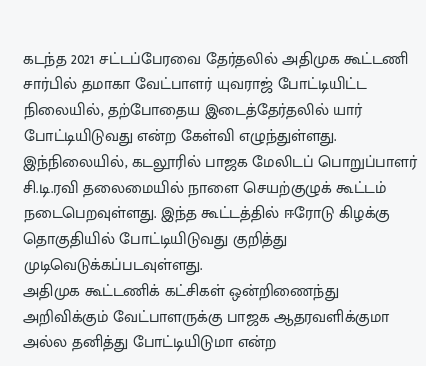கடந்த 2021 சட்டப்பேரவை தேர்தலில் அதிமுக கூட்டணி சார்பில் தமாகா வேட்பாளர் யுவராஜ் போட்டியிட்ட நிலையில், தற்போதைய இடைத்தேர்தலில் யார் போட்டியிடுவது என்ற கேள்வி எழுந்துள்ளது.
இந்நிலையில், கடலூரில் பாஜக மேலிடப் பொறுப்பாளர் சி.டி.ரவி தலைமையில் நாளை செயற்குழுக் கூட்டம் நடைபெறவுள்ளது. இந்த கூட்டத்தில் ஈரோடு கிழக்கு தொகுதியில் போட்டியிடுவது குறித்து முடிவெடுக்கப்படவுள்ளது.
அதிமுக கூட்டணிக் கட்சிகள் ஒன்றிணைந்து அறிவிக்கும் வேட்பாளருக்கு பாஜக ஆதரவளிக்குமா அல்ல தனித்து போட்டியிடுமா என்ற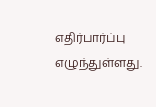எதிர்பார்ப்பு எழுந்துள்ளது.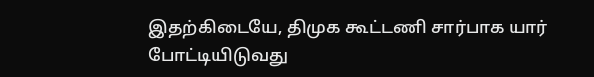இதற்கிடையே, திமுக கூட்டணி சார்பாக யார் போட்டியிடுவது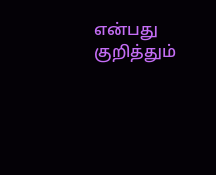என்பது குறித்தும்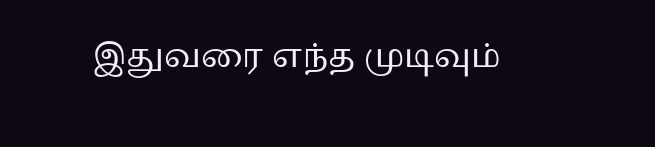இதுவரை எந்த முடிவும்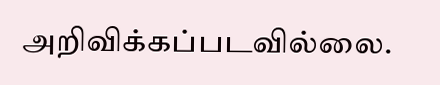அறிவிக்கப்படவில்லை.